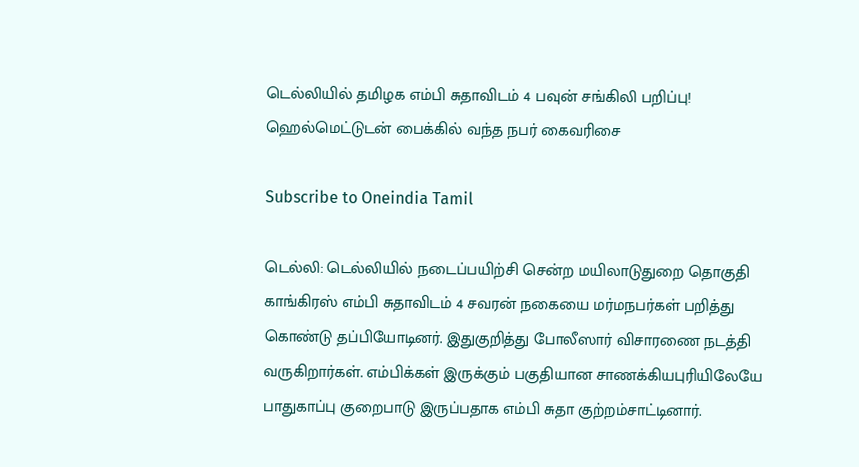டெல்லியில் தமிழக எம்பி சுதாவிடம் 4 பவுன் சங்கிலி பறிப்பு! ஹெல்மெட்டுடன் பைக்கில் வந்த நபர் கைவரிசை

Subscribe to Oneindia Tamil

டெல்லி: டெல்லியில் நடைப்பயிற்சி சென்ற மயிலாடுதுறை தொகுதி காங்கிரஸ் எம்பி சுதாவிடம் 4 சவரன் நகையை மர்மநபர்கள் பறித்து கொண்டு தப்பியோடினர். இதுகுறித்து போலீஸார் விசாரணை நடத்தி வருகிறார்கள். எம்பிக்கள் இருக்கும் பகுதியான சாணக்கியபுரியிலேயே பாதுகாப்பு குறைபாடு இருப்பதாக எம்பி சுதா குற்றம்சாட்டினார்.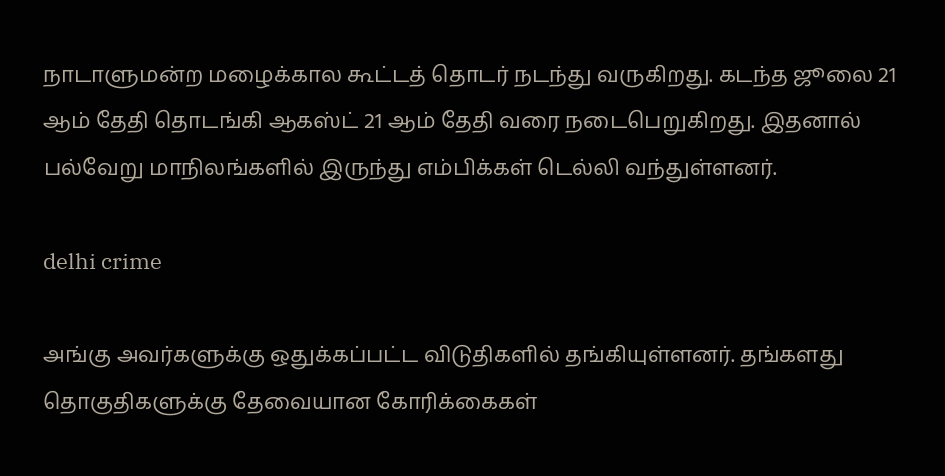நாடாளுமன்ற மழைக்கால கூட்டத் தொடர் நடந்து வருகிறது. கடந்த ஜூலை 21 ஆம் தேதி தொடங்கி ஆகஸ்ட் 21 ஆம் தேதி வரை நடைபெறுகிறது. இதனால் பல்வேறு மாநிலங்களில் இருந்து எம்பிக்கள் டெல்லி வந்துள்ளனர்.

delhi crime

அங்கு அவர்களுக்கு ஒதுக்கப்பட்ட விடுதிகளில் தங்கியுள்ளனர். தங்களது தொகுதிகளுக்கு தேவையான கோரிக்கைகள்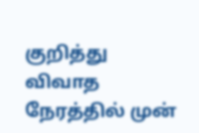குறித்து விவாத நேரத்தில் முன்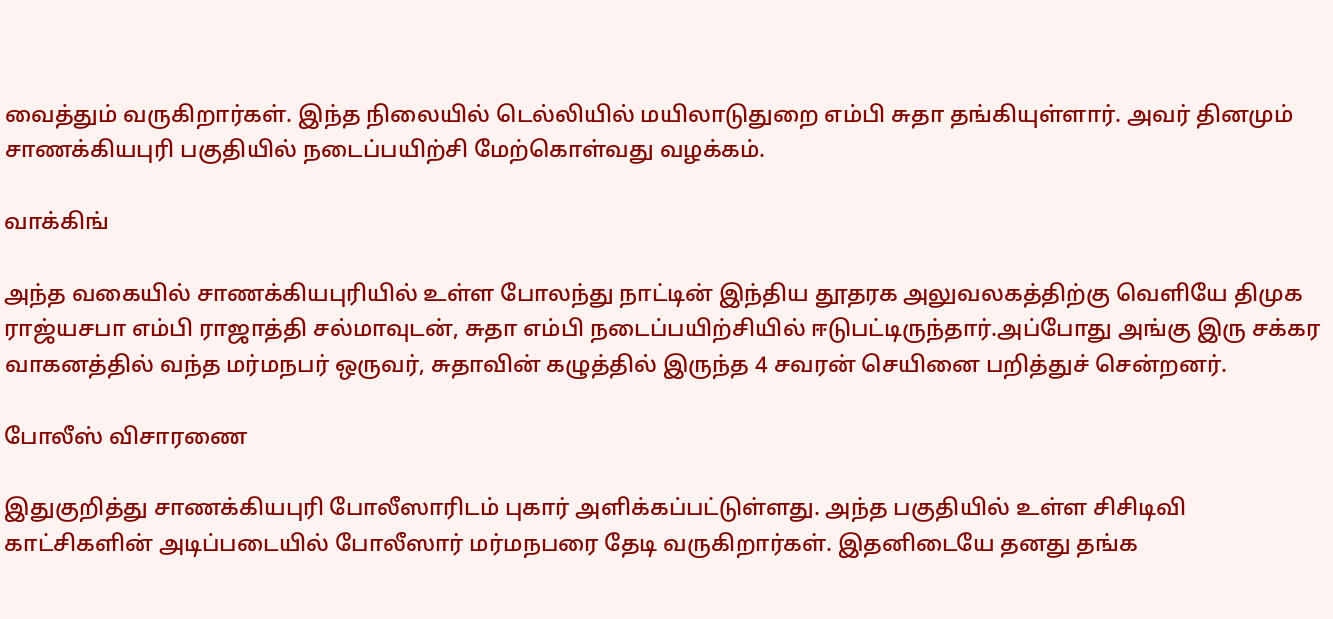வைத்தும் வருகிறார்கள். இந்த நிலையில் டெல்லியில் மயிலாடுதுறை எம்பி சுதா தங்கியுள்ளார். அவர் தினமும் சாணக்கியபுரி பகுதியில் நடைப்பயிற்சி மேற்கொள்வது வழக்கம்.

வாக்கிங்

அந்த வகையில் சாணக்கியபுரியில் உள்ள போலந்து நாட்டின் இந்திய தூதரக அலுவலகத்திற்கு வெளியே திமுக ராஜ்யசபா எம்பி ராஜாத்தி சல்மாவுடன், சுதா எம்பி நடைப்பயிற்சியில் ஈடுபட்டிருந்தார்.அப்போது அங்கு இரு சக்கர வாகனத்தில் வந்த மர்மநபர் ஒருவர், சுதாவின் கழுத்தில் இருந்த 4 சவரன் செயினை பறித்துச் சென்றனர்.

போலீஸ் விசாரணை

இதுகுறித்து சாணக்கியபுரி போலீஸாரிடம் புகார் அளிக்கப்பட்டுள்ளது. அந்த பகுதியில் உள்ள சிசிடிவி காட்சிகளின் அடிப்படையில் போலீஸார் மர்மநபரை தேடி வருகிறார்கள். இதனிடையே தனது தங்க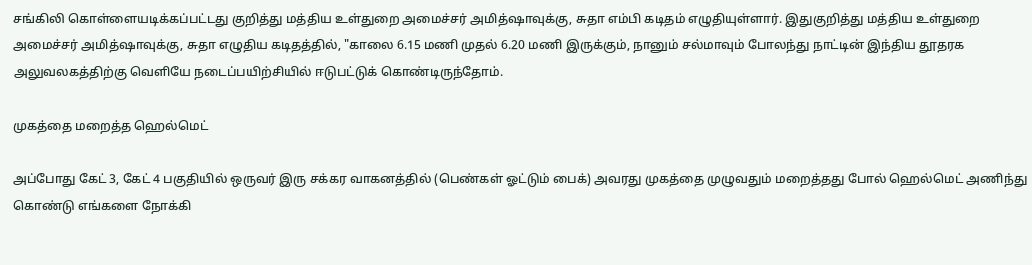சங்கிலி கொள்ளையடிக்கப்பட்டது குறித்து மத்திய உள்துறை அமைச்சர் அமித்ஷாவுக்கு, சுதா எம்பி கடிதம் எழுதியுள்ளார். இதுகுறித்து மத்திய உள்துறை அமைச்சர் அமித்ஷாவுக்கு, சுதா எழுதிய கடிதத்தில், "காலை 6.15 மணி முதல் 6.20 மணி இருக்கும், நானும் சல்மாவும் போலந்து நாட்டின் இந்திய தூதரக அலுவலகத்திற்கு வெளியே நடைப்பயிற்சியில் ஈடுபட்டுக் கொண்டிருந்தோம்.

முகத்தை மறைத்த ஹெல்மெட்

அப்போது கேட் 3, கேட் 4 பகுதியில் ஒருவர் இரு சக்கர வாகனத்தில் (பெண்கள் ஓட்டும் பைக்) அவரது முகத்தை முழுவதும் மறைத்தது போல் ஹெல்மெட் அணிந்து கொண்டு எங்களை நோக்கி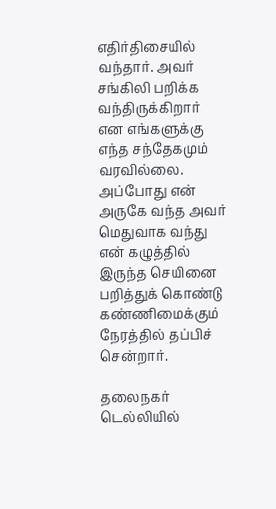எதிர்திசையில் வந்தார். அவர் சங்கிலி பறிக்க வந்திருக்கிறார் என எங்களுக்கு எந்த சந்தேகமும் வரவில்லை. அப்போது என் அருகே வந்த அவர் மெதுவாக வந்து என் கழுத்தில் இருந்த செயினை பறித்துக் கொண்டு கண்ணிமைக்கும் நேரத்தில் தப்பிச் சென்றார்.

தலைநகர் டெல்லியில்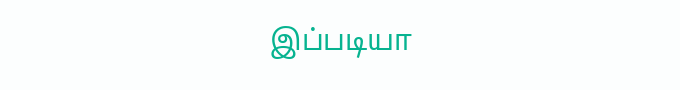இப்படியா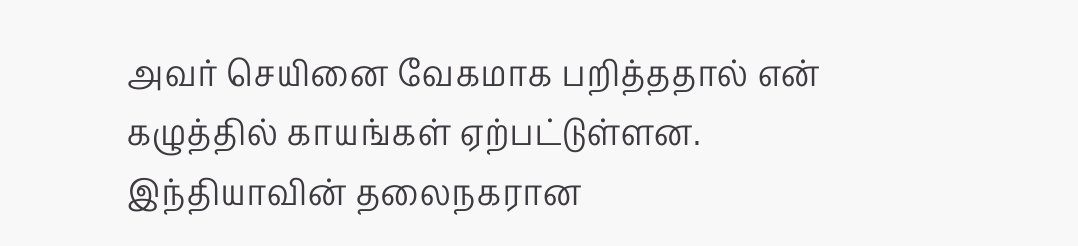அவர் செயினை வேகமாக பறித்ததால் என் கழுத்தில் காயங்கள் ஏற்பட்டுள்ளன. இந்தியாவின் தலைநகரான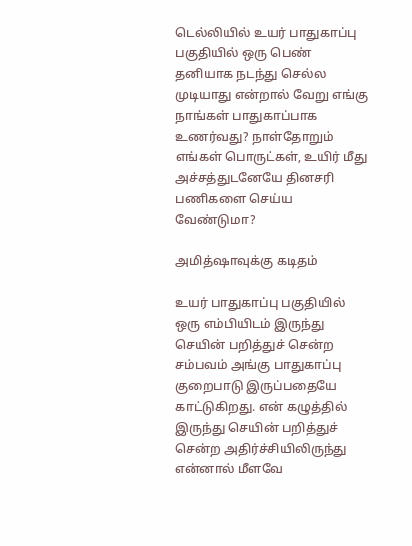டெல்லியில் உயர் பாதுகாப்பு பகுதியில் ஒரு பெண் தனியாக நடந்து செல்ல முடியாது என்றால் வேறு எங்கு நாங்கள் பாதுகாப்பாக உணர்வது? நாள்தோறும் எங்கள் பொருட்கள், உயிர் மீது அச்சத்துடனேயே தினசரி பணிகளை செய்ய வேண்டுமா?

அமித்ஷாவுக்கு கடிதம்

உயர் பாதுகாப்பு பகுதியில் ஒரு எம்பியிடம் இருந்து செயின் பறித்துச் சென்ற சம்பவம் அங்கு பாதுகாப்பு குறைபாடு இருப்பதையே காட்டுகிறது. என் கழுத்தில் இருந்து செயின் பறித்துச் சென்ற அதிர்ச்சியிலிருந்து என்னால் மீளவே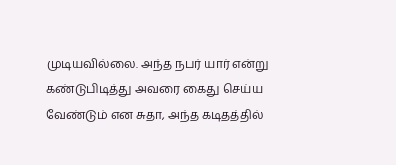முடியவில்லை. அந்த நபர் யார் என்று கண்டுபிடித்து அவரை கைது செய்ய வேண்டும் என சுதா, அந்த கடிதத்தில்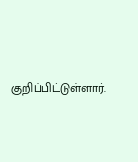குறிப்பிட்டுள்ளார்.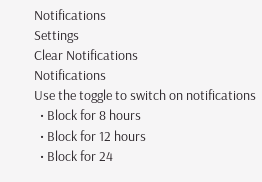Notifications
Settings
Clear Notifications
Notifications
Use the toggle to switch on notifications
  • Block for 8 hours
  • Block for 12 hours
  • Block for 24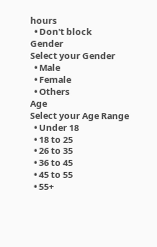hours
  • Don't block
Gender
Select your Gender
  • Male
  • Female
  • Others
Age
Select your Age Range
  • Under 18
  • 18 to 25
  • 26 to 35
  • 36 to 45
  • 45 to 55
  • 55+